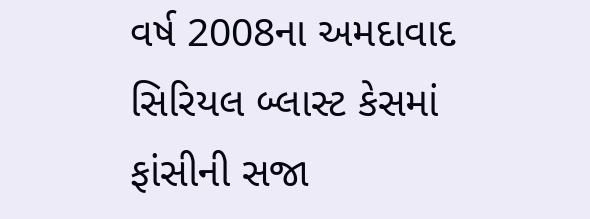વર્ષ 2008ના અમદાવાદ સિરિયલ બ્લાસ્ટ કેસમાં ફાંસીની સજા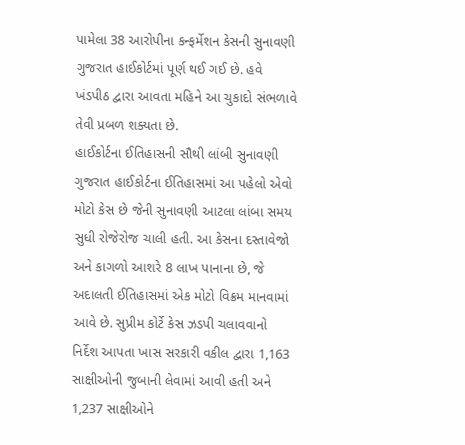પામેલા 38 આરોપીના કન્ફર્મેશન કેસની સુનાવણી ગુજરાત હાઈકોર્ટમાં પૂર્ણ થઈ ગઈ છે. હવે ખંડપીઠ દ્વારા આવતા મહિને આ ચુકાદો સંભળાવે તેવી પ્રબળ શક્યતા છે.
હાઈકોર્ટના ઈતિહાસની સૌથી લાંબી સુનાવણી
ગુજરાત હાઈકોર્ટના ઈતિહાસમાં આ પહેલો એવો મોટો કેસ છે જેની સુનાવણી આટલા લાંબા સમય સુધી રોજેરોજ ચાલી હતી. આ કેસના દસ્તાવેજો અને કાગળો આશરે 8 લાખ પાનાના છે, જે અદાલતી ઈતિહાસમાં એક મોટો વિક્રમ માનવામાં આવે છે. સુપ્રીમ કોર્ટે કેસ ઝડપી ચલાવવાનો નિર્દેશ આપતા ખાસ સરકારી વકીલ દ્વારા 1,163 સાક્ષીઓની જુબાની લેવામાં આવી હતી અને 1,237 સાક્ષીઓને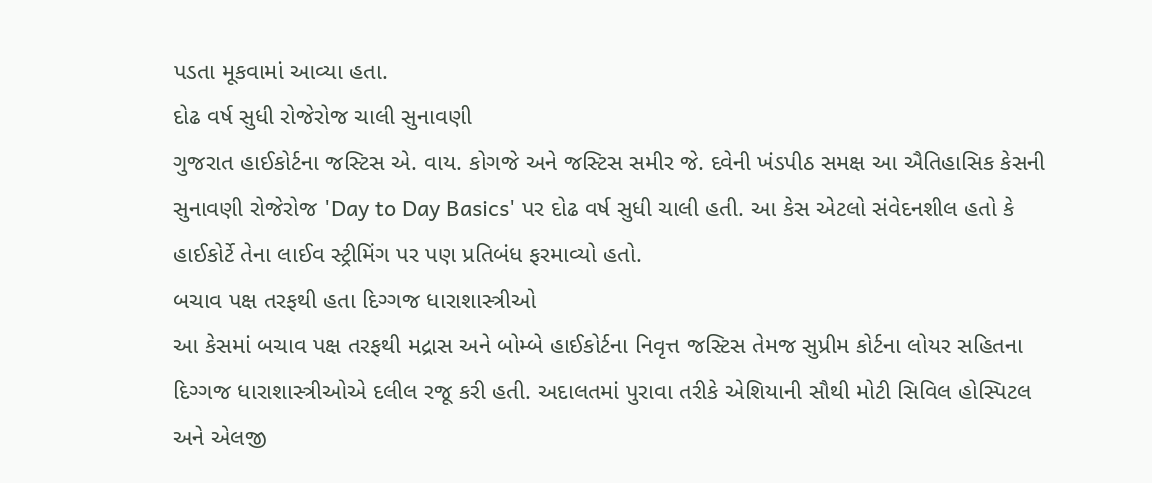પડતા મૂકવામાં આવ્યા હતા.
દોઢ વર્ષ સુધી રોજેરોજ ચાલી સુનાવણી
ગુજરાત હાઈકોર્ટના જસ્ટિસ એ. વાય. કોગજે અને જસ્ટિસ સમીર જે. દવેની ખંડપીઠ સમક્ષ આ ઐતિહાસિક કેસની સુનાવણી રોજેરોજ 'Day to Day Basics' પર દોઢ વર્ષ સુધી ચાલી હતી. આ કેસ એટલો સંવેદનશીલ હતો કે હાઈકોર્ટે તેના લાઈવ સ્ટ્રીમિંગ પર પણ પ્રતિબંધ ફરમાવ્યો હતો.
બચાવ પક્ષ તરફથી હતા દિગ્ગજ ધારાશાસ્ત્રીઓ
આ કેસમાં બચાવ પક્ષ તરફથી મદ્રાસ અને બોમ્બે હાઈકોર્ટના નિવૃત્ત જસ્ટિસ તેમજ સુપ્રીમ કોર્ટના લોયર સહિતના દિગ્ગજ ધારાશાસ્ત્રીઓએ દલીલ રજૂ કરી હતી. અદાલતમાં પુરાવા તરીકે એશિયાની સૌથી મોટી સિવિલ હોસ્પિટલ અને એલજી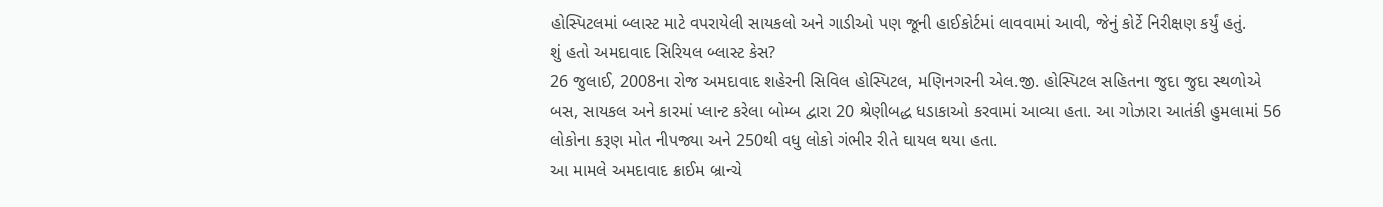હોસ્પિટલમાં બ્લાસ્ટ માટે વપરાયેલી સાયકલો અને ગાડીઓ પણ જૂની હાઈકોર્ટમાં લાવવામાં આવી, જેનું કોર્ટે નિરીક્ષણ કર્યું હતું.
શું હતો અમદાવાદ સિરિયલ બ્લાસ્ટ કેસ?
26 જુલાઈ, 2008ના રોજ અમદાવાદ શહેરની સિવિલ હોસ્પિટલ, મણિનગરની એલ.જી. હોસ્પિટલ સહિતના જુદા જુદા સ્થળોએ બસ, સાયકલ અને કારમાં પ્લાન્ટ કરેલા બોમ્બ દ્વારા 20 શ્રેણીબદ્ધ ધડાકાઓ કરવામાં આવ્યા હતા. આ ગોઝારા આતંકી હુમલામાં 56 લોકોના કરૂણ મોત નીપજ્યા અને 250થી વધુ લોકો ગંભીર રીતે ઘાયલ થયા હતા.
આ મામલે અમદાવાદ ક્રાઈમ બ્રાન્ચે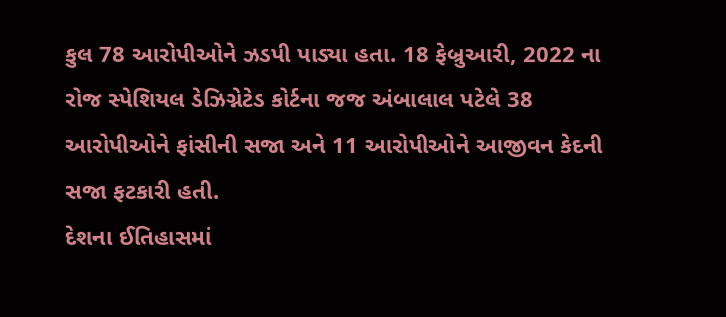કુલ 78 આરોપીઓને ઝડપી પાડ્યા હતા. 18 ફેબ્રુઆરી, 2022 ના રોજ સ્પેશિયલ ડેઝિગ્નેટેડ કોર્ટના જજ અંબાલાલ પટેલે 38 આરોપીઓને ફાંસીની સજા અને 11 આરોપીઓને આજીવન કેદની સજા ફટકારી હતી.
દેશના ઈતિહાસમાં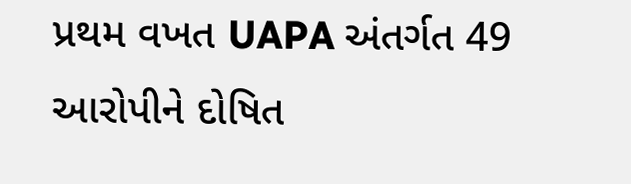પ્રથમ વખત UAPA અંતર્ગત 49 આરોપીને દોષિત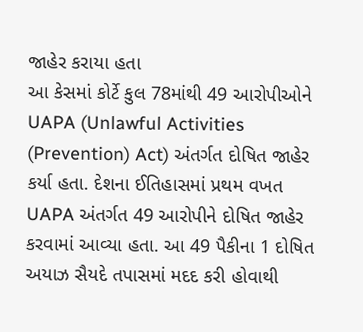જાહેર કરાયા હતા
આ કેસમાં કોર્ટે કુલ 78માંથી 49 આરોપીઓને UAPA (Unlawful Activities (Prevention) Act) અંતર્ગત દોષિત જાહેર કર્યા હતા. દેશના ઈતિહાસમાં પ્રથમ વખત UAPA અંતર્ગત 49 આરોપીને દોષિત જાહેર કરવામાં આવ્યા હતા. આ 49 પૈકીના 1 દોષિત અયાઝ સૈયદે તપાસમાં મદદ કરી હોવાથી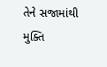તેને સજામાંથી મુક્તિ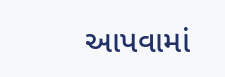આપવામાં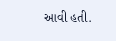આવી હતી.